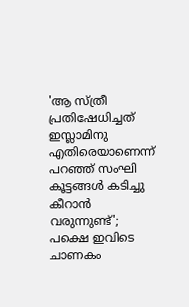'ആ സ്ത്രീ പ്രതിഷേധിച്ചത് ഇസ്ലാമിനു എതിരെയാണെന്ന് പറഞ്ഞ് സംഘി കൂട്ടങ്ങൾ കടിച്ചു കീറാൻ വരുന്നുണ്ട്'; പക്ഷെ ഇവിടെ ചാണകം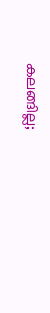കലങ്ങില്ല;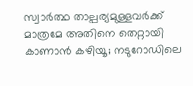സ്വാർത്ഥ താല്പര്യമുള്ളവർക്ക് മാത്രമേ അതിനെ തെറ്റായി കാണാൻ കഴിയൂ; നടുറോഡിലെ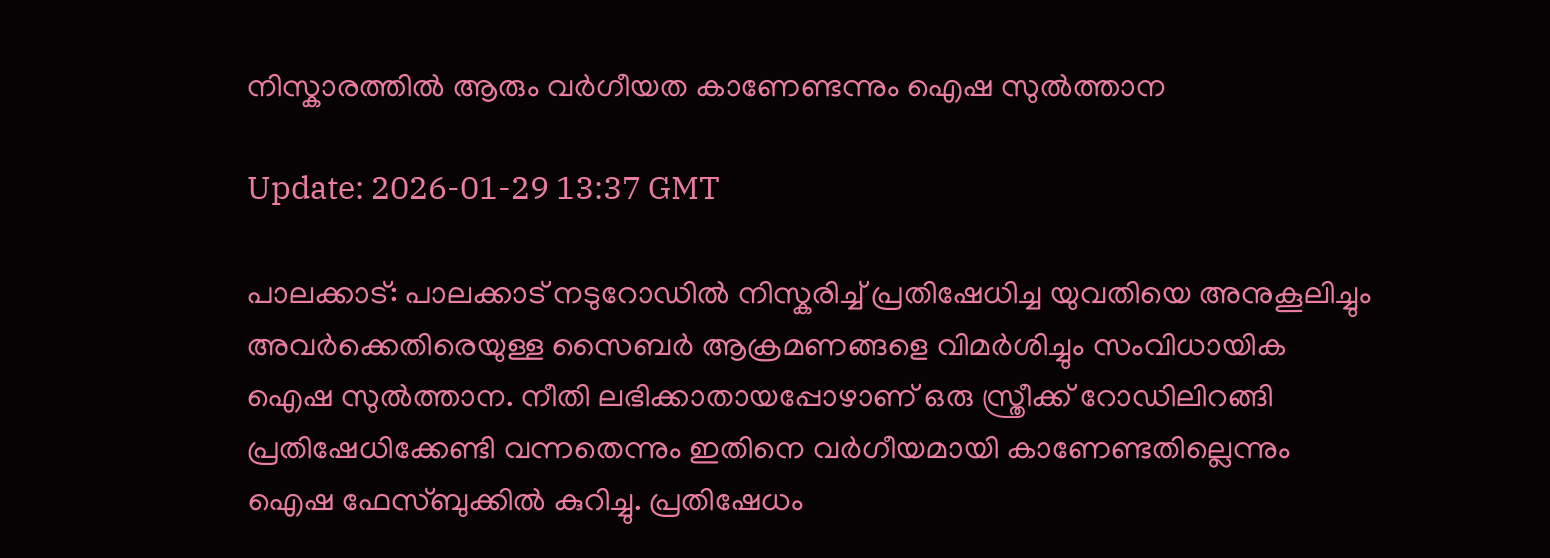നിസ്കാരത്തില്‍ ആരും വര്‍ഗീയത കാണേണ്ടന്നും ഐഷ സുൽത്താന

Update: 2026-01-29 13:37 GMT

പാലക്കാട്: പാലക്കാട് നടുറോഡിൽ നിസ്കരിച്ച് പ്രതിഷേധിച്ച യുവതിയെ അനുകൂലിച്ചും അവർക്കെതിരെയുള്ള സൈബർ ആക്രമണങ്ങളെ വിമർശിച്ചും സംവിധായിക ഐഷ സുൽത്താന. നീതി ലഭിക്കാതായപ്പോഴാണ് ഒരു സ്ത്രീക്ക് റോഡിലിറങ്ങി പ്രതിഷേധിക്കേണ്ടി വന്നതെന്നും ഇതിനെ വർഗീയമായി കാണേണ്ടതില്ലെന്നും ഐഷ ഫേസ്ബുക്കിൽ കുറിച്ചു. പ്രതിഷേധം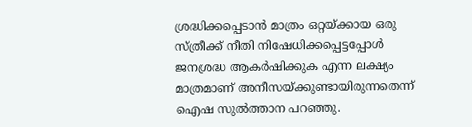ശ്രദ്ധിക്കപ്പെടാൻ മാത്രം ഒറ്റയ്ക്കായ ഒരു സ്ത്രീക്ക് നീതി നിഷേധിക്കപ്പെട്ടപ്പോൾ ജനശ്രദ്ധ ആകർഷിക്കുക എന്ന ലക്ഷ്യം മാത്രമാണ് അനീസയ്ക്കുണ്ടായിരുന്നതെന്ന് ഐഷ സുൽത്താന പറഞ്ഞു.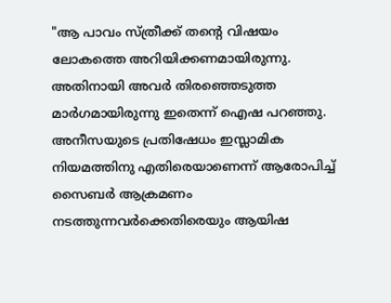"ആ പാവം സ്ത്രീക്ക് തന്റെ വിഷയം ലോകത്തെ അറിയിക്കണമായിരുന്നു. അതിനായി അവർ തിരഞ്ഞെടുത്ത മാർഗമായിരുന്നു ഇതെന്ന് ഐഷ പറഞ്ഞു. അനീസയുടെ പ്രതിഷേധം ഇസ്ലാമിക നിയമത്തിനു എതിരെയാണെന്ന് ആരോപിച്ച് സൈബര്‍ ആക്രമണം നടത്തുന്നവര്‍ക്കെതിരെയും ആയിഷ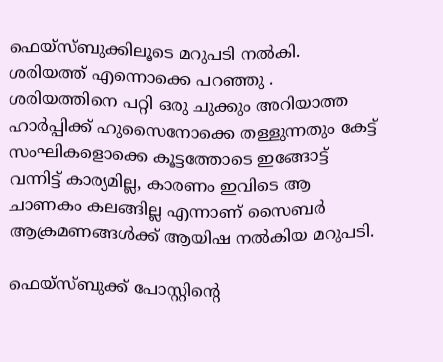ഫെയ്സ്ബുക്കിലൂടെ മറുപടി നല്‍കി. ശരിയത്ത് എന്നൊക്കെ പറഞ്ഞു . ശരിയത്തിനെ പറ്റി ഒരു ചുക്കും അറിയാത്ത ഹാർപ്പിക്ക് ഹുസൈനോക്കെ തള്ളുന്നതും കേട്ട് സംഘികളൊക്കെ കൂട്ടത്തോടെ ഇങ്ങോട്ട് വന്നിട്ട് കാര്യമില്ല, കാരണം ഇവിടെ ആ ചാണകം കലങ്ങില്ല എന്നാണ് സൈബര്‍ ആക്രമണങ്ങള്‍ക്ക് ആയിഷ നല്‍കിയ മറുപടി.

ഫെയ്സ്ബുക്ക് പോസ്റ്റിന്‍റെ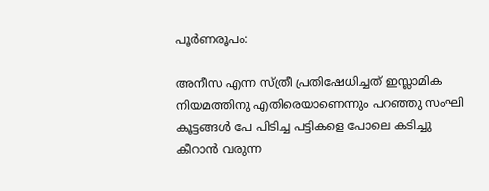പൂര്‍ണരൂപം:

അനീസ എന്ന സ്ത്രീ പ്രതിഷേധിച്ചത് ഇസ്ലാമിക നിയമത്തിനു എതിരെയാണെന്നും പറഞ്ഞു സംഘി കൂട്ടങ്ങൾ പേ പിടിച്ച പട്ടികളെ പോലെ കടിച്ചു കീറാൻ വരുന്ന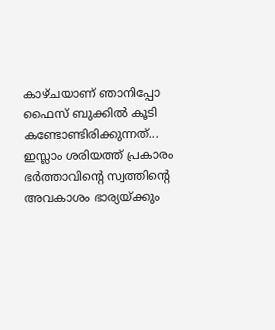കാഴ്ചയാണ് ഞാനിപ്പോ ഫൈസ് ബുക്കിൽ കൂടി കണ്ടോണ്ടിരിക്കുന്നത്... ഇസ്ലാം ശരിയത്ത് പ്രകാരം ഭർത്താവിന്റെ സ്വത്തിന്റെ അവകാശം ഭാര്യയ്ക്കും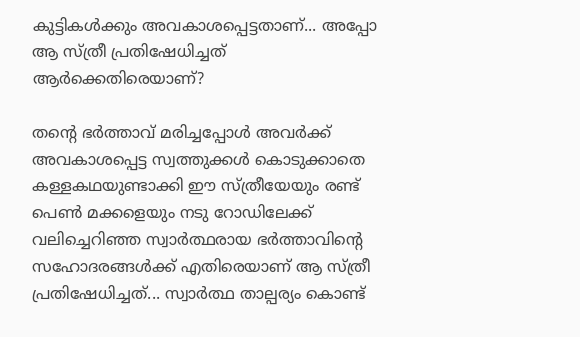കുട്ടികൾക്കും അവകാശപ്പെട്ടതാണ്... അപ്പോ ആ സ്ത്രീ പ്രതിഷേധിച്ചത് ആർക്കെതിരെയാണ്?

തന്റെ ഭർത്താവ് മരിച്ചപ്പോൾ അവർക്ക് അവകാശപ്പെട്ട സ്വത്തുക്കൾ കൊടുക്കാതെ കള്ളകഥയുണ്ടാക്കി ഈ സ്ത്രീയേയും രണ്ട് പെൺ മക്കളെയും നടു റോഡിലേക്ക് വലിച്ചെറിഞ്ഞ സ്വാർത്ഥരായ ഭർത്താവിന്റെ സഹോദരങ്ങൾക്ക് എതിരെയാണ് ആ സ്ത്രീ പ്രതിഷേധിച്ചത്... സ്വാർത്ഥ താല്പര്യം കൊണ്ട്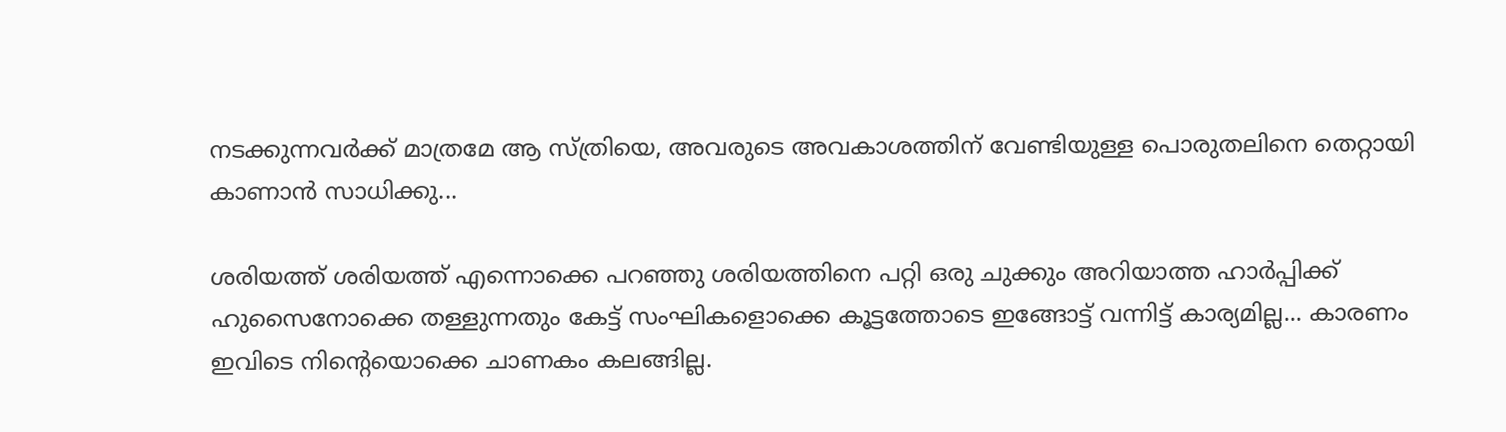നടക്കുന്നവർക്ക് മാത്രമേ ആ സ്ത്രിയെ, അവരുടെ അവകാശത്തിന് വേണ്ടിയുള്ള പൊരുതലിനെ തെറ്റായി കാണാൻ സാധിക്കു...

ശരിയത്ത് ശരിയത്ത് എന്നൊക്കെ പറഞ്ഞു ശരിയത്തിനെ പറ്റി ഒരു ചുക്കും അറിയാത്ത ഹാർപ്പിക്ക് ഹുസൈനോക്കെ തള്ളുന്നതും കേട്ട് സംഘികളൊക്കെ കൂട്ടത്തോടെ ഇങ്ങോട്ട് വന്നിട്ട് കാര്യമില്ല... കാരണം ഇവിടെ നിന്റെയൊക്കെ ചാണകം കലങ്ങില്ല.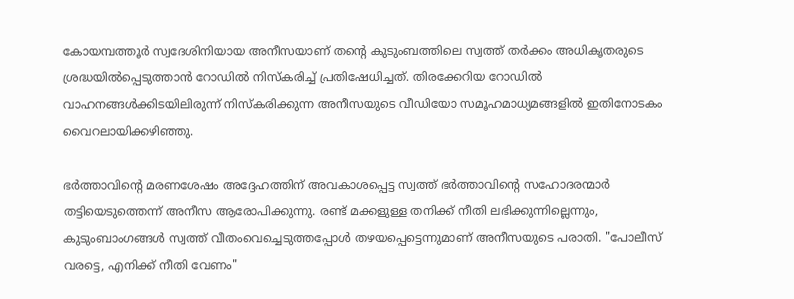കോയമ്പത്തൂർ സ്വദേശിനിയായ അനീസയാണ് തന്റെ കുടുംബത്തിലെ സ്വത്ത് തർക്കം അധികൃതരുടെ ശ്രദ്ധയിൽപ്പെടുത്താൻ റോഡിൽ നിസ്കരിച്ച് പ്രതിഷേധിച്ചത്. തിരക്കേറിയ റോഡിൽ വാഹനങ്ങൾക്കിടയിലിരുന്ന് നിസ്കരിക്കുന്ന അനീസയുടെ വീഡിയോ സമൂഹമാധ്യമങ്ങളിൽ ഇതിനോടകം വൈറലായിക്കഴിഞ്ഞു.

ഭർത്താവിന്റെ മരണശേഷം അദ്ദേഹത്തിന് അവകാശപ്പെട്ട സ്വത്ത് ഭർത്താവിന്റെ സഹോദരന്മാർ തട്ടിയെടുത്തെന്ന് അനീസ ആരോപിക്കുന്നു. രണ്ട് മക്കളുള്ള തനിക്ക് നീതി ലഭിക്കുന്നില്ലെന്നും, കുടുംബാംഗങ്ങൾ സ്വത്ത് വീതംവെച്ചെടുത്തപ്പോൾ തഴയപ്പെട്ടെന്നുമാണ് അനീസയുടെ പരാതി. "പോലീസ് വരട്ടെ, എനിക്ക് നീതി വേണം"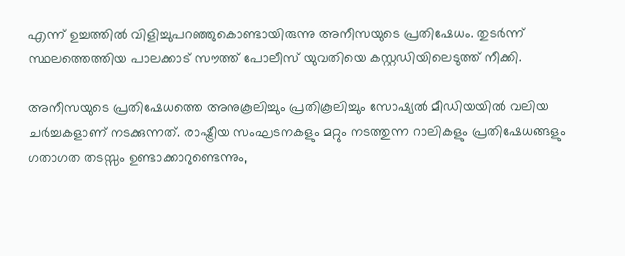എന്ന് ഉച്ചത്തിൽ വിളിച്ചുപറഞ്ഞുകൊണ്ടായിരുന്നു അനീസയുടെ പ്രതിഷേധം. തുടർന്ന് സ്ഥലത്തെത്തിയ പാലക്കാട് സൗത്ത് പോലീസ് യുവതിയെ കസ്റ്റഡിയിലെടുത്ത് നീക്കി.

അനീസയുടെ പ്രതിഷേധത്തെ അനുകൂലിച്ചും പ്രതികൂലിച്ചും സോഷ്യൽ മീഡിയയിൽ വലിയ ചർച്ചകളാണ് നടക്കുന്നത്. രാഷ്ട്രീയ സംഘടനകളും മറ്റും നടത്തുന്ന റാലികളും പ്രതിഷേധങ്ങളും ഗതാഗത തടസ്സം ഉണ്ടാക്കാറുണ്ടെന്നും,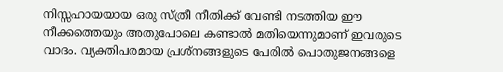നിസ്സഹായയായ ഒരു സ്ത്രീ നീതിക്ക് വേണ്ടി നടത്തിയ ഈ നീക്കത്തെയും അതുപോലെ കണ്ടാൽ മതിയെന്നുമാണ് ഇവരുടെ വാദം. വ്യക്തിപരമായ പ്രശ്നങ്ങളുടെ പേരിൽ പൊതുജനങ്ങളെ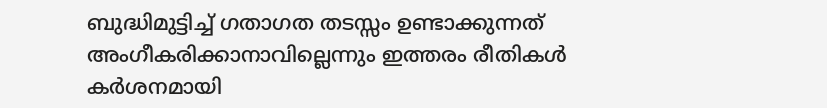ബുദ്ധിമുട്ടിച്ച് ഗതാഗത തടസ്സം ഉണ്ടാക്കുന്നത് അംഗീകരിക്കാനാവില്ലെന്നും ഇത്തരം രീതികൾ കർശനമായി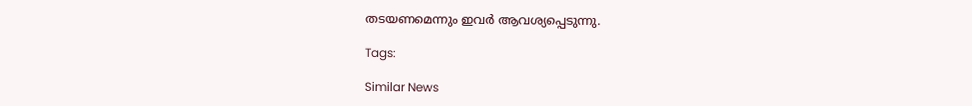തടയണമെന്നും ഇവർ ആവശ്യപ്പെടുന്നു.

Tags:

Similar News